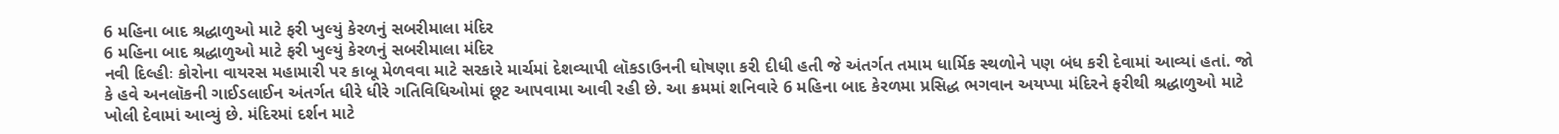6 મહિના બાદ શ્રદ્ધાળુઓ માટે ફરી ખુલ્યું કેરળનું સબરીમાલા મંદિર
6 મહિના બાદ શ્રદ્ધાળુઓ માટે ફરી ખુલ્યું કેરળનું સબરીમાલા મંદિર
નવી દિલ્હીઃ કોરોના વાયરસ મહામારી પર કાબૂ મેળવવા માટે સરકારે માર્ચમાં દેશવ્યાપી લૉકડાઉનની ઘોષણા કરી દીધી હતી જે અંતર્ગત તમામ ધાર્મિક સ્થળોને પણ બંધ કરી દેવામાં આવ્યાં હતાં. જો કે હવે અનલૉકની ગાઈડલાઈન અંતર્ગત ધીરે ધીરે ગતિવિધિઓમાં છૂટ આપવામા આવી રહી છે. આ ક્રમમાં શનિવારે 6 મહિના બાદ કેરળમા પ્રસિદ્ધ ભગવાન અયપ્પા મંદિરને ફરીથી શ્રદ્ધાળુઓ માટે ખોલી દેવામાં આવ્યું છે. મંદિરમાં દર્શન માટે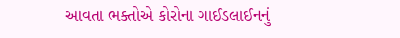આવતા ભક્તોએ કોરોના ગાઈડલાઈનનું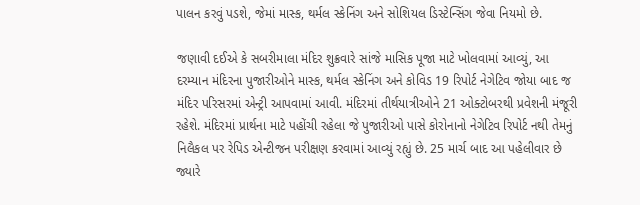પાલન કરવું પડશે, જેમાં માસ્ક, થર્મલ સ્કેનિંગ અને સોશિયલ ડિસ્ટેન્સિંગ જેવા નિયમો છે.

જણાવી દઈએ કે સબરીમાલા મંદિર શુક્રવારે સાંજે માસિક પૂજા માટે ખોલવામાં આવ્યું, આ દરમ્યાન મંદિરના પુજારીઓને માસ્ક, થર્મલ સ્કેનિંગ અને કોવિડ 19 રિપોર્ટ નેગેટિવ જોયા બાદ જ મંદિર પરિસરમાં એન્ટ્રી આપવામાં આવી. મંદિરમાં તીર્થયાત્રીઓને 21 ઓક્ટોબરથી પ્રવેશની મંજૂરી રહેશે. મંદિરમાં પ્રાર્થના માટે પહોંચી રહેલા જે પુજારીઓ પાસે કોરોનાનો નેગેટિવ રિપોર્ટ નથી તેમનું નિલૈકલ પર રેપિડ એન્ટીજન પરીક્ષણ કરવામાં આવ્યું રહ્યું છે. 25 માર્ચ બાદ આ પહેલીવાર છે જ્યારે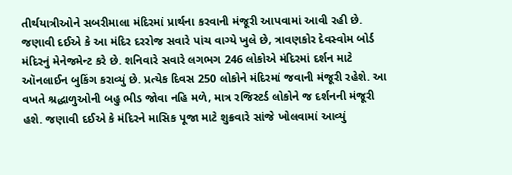તીર્થયાત્રીઓને સબરીમાલા મંદિરમાં પ્રાર્થના કરવાની મંજૂરી આપવામાં આવી રહી છે.
જણાવી દઈએ કે આ મંદિર દરરોજ સવારે પાંચ વાગ્યે ખુલે છે, ત્રાવણકોર દેવસ્વોમ બોર્ડ મંદિરનું મેનેજમેન્ટ કરે છે. શનિવારે સવારે લગભગ 246 લોકોએ મંદિરમાં દર્શન માટે ઑનલાઈન બુકિંગ કરાવ્યું છે. પ્રત્યેક દિવસ 250 લોકોને મંદિરમાં જવાની મંજૂરી રહેશે. આ વખતે શ્રદ્ધાળુઓની બહુ ભીડ જોવા નહિ મળે, માત્ર રજિસ્ટર્ડ લોકોને જ દર્શનની મંજૂરી હશે. જણાવી દઈએ કે મંદિરને માસિક પૂજા માટે શુક્રવારે સાંજે ખોલવામાં આવ્યું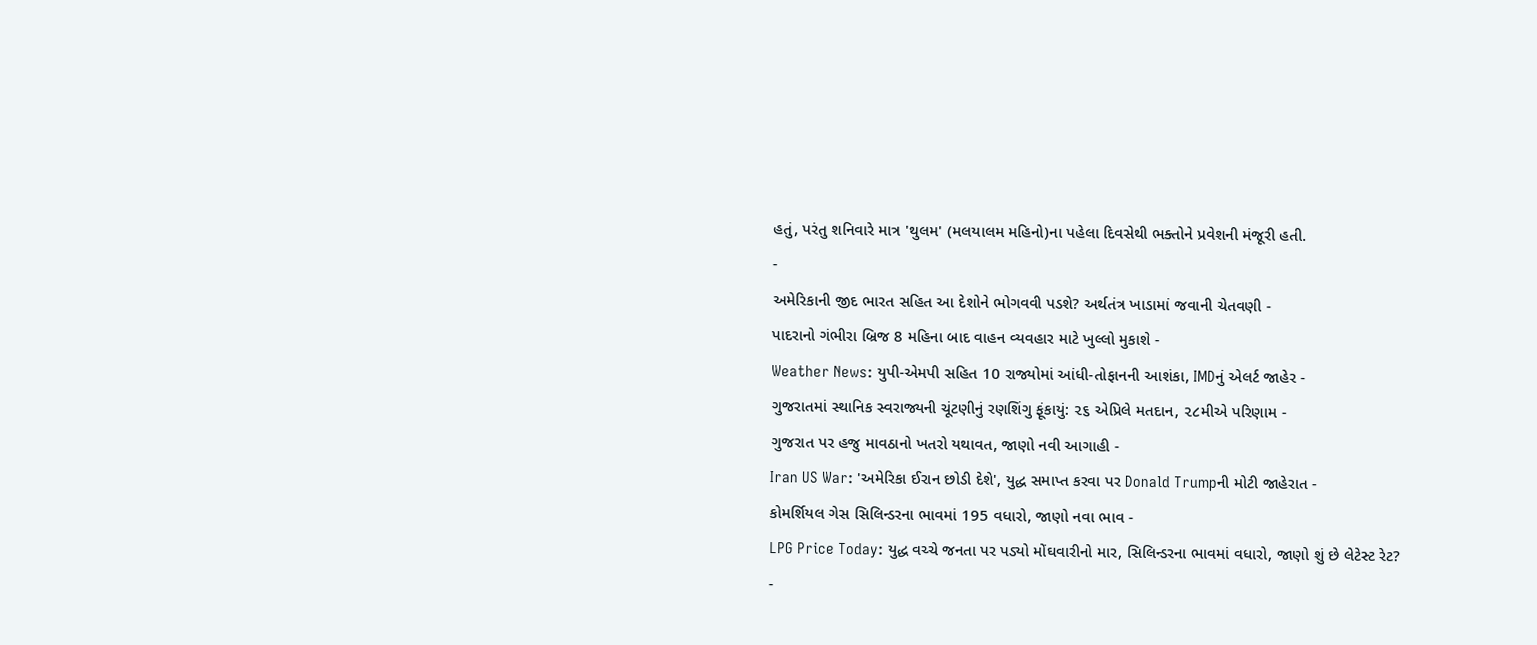હતું, પરંતુ શનિવારે માત્ર 'થુલમ' (મલયાલમ મહિનો)ના પહેલા દિવસેથી ભક્તોને પ્રવેશની મંજૂરી હતી.
-
અમેરિકાની જીદ ભારત સહિત આ દેશોને ભોગવવી પડશે? અર્થતંત્ર ખાડામાં જવાની ચેતવણી -
પાદરાનો ગંભીરા બ્રિજ 8 મહિના બાદ વાહન વ્યવહાર માટે ખુલ્લો મુકાશે -
Weather News: યુપી-એમપી સહિત 10 રાજ્યોમાં આંધી-તોફાનની આશંકા, IMDનું એલર્ટ જાહેર -
ગુજરાતમાં સ્થાનિક સ્વરાજ્યની ચૂંટણીનું રણશિંગુ ફૂંકાયું: ૨૬ એપ્રિલે મતદાન, ૨૮મીએ પરિણામ -
ગુજરાત પર હજુ માવઠાનો ખતરો યથાવત, જાણો નવી આગાહી -
Iran US War: 'અમેરિકા ઈરાન છોડી દેશે', યુદ્ધ સમાપ્ત કરવા પર Donald Trumpની મોટી જાહેરાત -
કોમર્શિયલ ગેસ સિલિન્ડરના ભાવમાં 195 વધારો, જાણો નવા ભાવ -
LPG Price Today: યુદ્ધ વચ્ચે જનતા પર પડ્યો મોંઘવારીનો માર, સિલિન્ડરના ભાવમાં વધારો, જાણો શું છે લેટેસ્ટ રેટ? -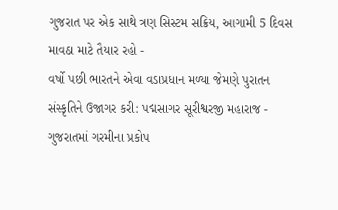ગુજરાત પર એક સાથે ત્રણ સિસ્ટમ સક્રિય, આગામી 5 દિવસ માવઠા માટે તૈયાર રહો -
વર્ષો પછી ભારતને એવા વડાપ્રધાન મળ્યા જેમણે પુરાતન સંસ્કૃતિને ઉજાગર કરી: પદ્મસાગર સૂરીશ્વરજી મહારાજ -
ગુજરાતમાં ગરમીના પ્રકોપ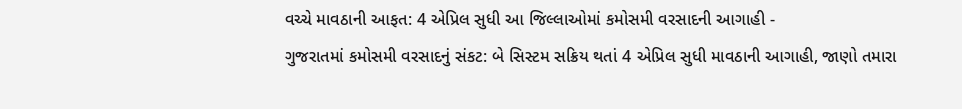વચ્ચે માવઠાની આફત: 4 એપ્રિલ સુધી આ જિલ્લાઓમાં કમોસમી વરસાદની આગાહી -
ગુજરાતમાં કમોસમી વરસાદનું સંકટ: બે સિસ્ટમ સક્રિય થતાં 4 એપ્રિલ સુધી માવઠાની આગાહી, જાણો તમારા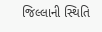જિલ્લાની સ્થિતિ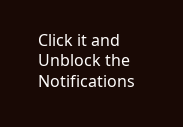Click it and Unblock the Notifications